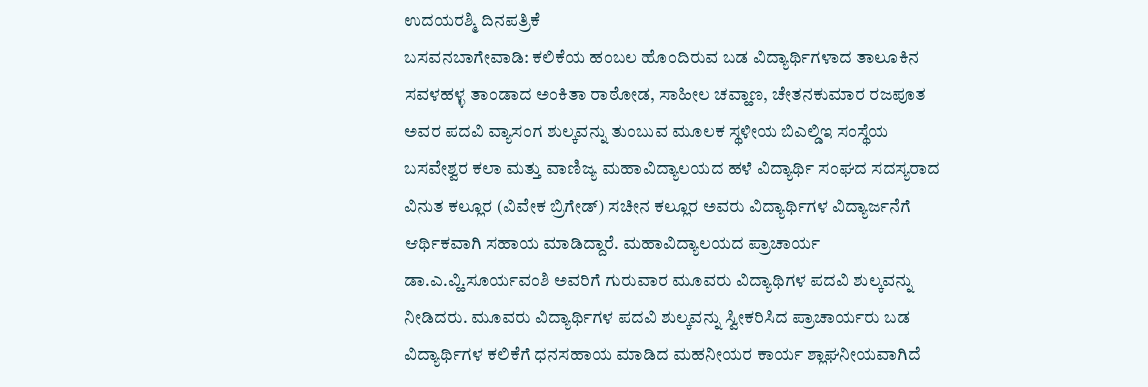ಉದಯರಶ್ಮಿ ದಿನಪತ್ರಿಕೆ
ಬಸವನಬಾಗೇವಾಡಿ: ಕಲಿಕೆಯ ಹಂಬಲ ಹೊಂದಿರುವ ಬಡ ವಿದ್ಯಾರ್ಥಿಗಳಾದ ತಾಲೂಕಿನ ಸವಳಹಳ್ಳ ತಾಂಡಾದ ಅಂಕಿತಾ ರಾಠೋಡ, ಸಾಹೀಲ ಚವ್ಹಾಣ, ಚೇತನಕುಮಾರ ರಜಪೂತ ಅವರ ಪದವಿ ವ್ಯಾಸಂಗ ಶುಲ್ಕವನ್ನು ತುಂಬುವ ಮೂಲಕ ಸ್ಥಳೀಯ ಬಿಎಲ್ಡಿಇ ಸಂಸ್ಥೆಯ ಬಸವೇಶ್ವರ ಕಲಾ ಮತ್ತು ವಾಣಿಜ್ಯ ಮಹಾವಿದ್ಯಾಲಯದ ಹಳೆ ವಿದ್ಯಾರ್ಥಿ ಸಂಘದ ಸದಸ್ಯರಾದ ವಿನುತ ಕಲ್ಲೂರ (ವಿವೇಕ ಬ್ರಿಗೇಡ್) ಸಚೀನ ಕಲ್ಲೂರ ಅವರು ವಿದ್ಯಾರ್ಥಿಗಳ ವಿದ್ಯಾರ್ಜನೆಗೆ ಆರ್ಥಿಕವಾಗಿ ಸಹಾಯ ಮಾಡಿದ್ದಾರೆ. ಮಹಾವಿದ್ಯಾಲಯದ ಪ್ರಾಚಾರ್ಯ ಡಾ.ಎ.ವ್ಹಿ.ಸೂರ್ಯವಂಶಿ ಅವರಿಗೆ ಗುರುವಾರ ಮೂವರು ವಿದ್ಯಾಥಿಗಳ ಪದವಿ ಶುಲ್ಕವನ್ನು ನೀಡಿದರು. ಮೂವರು ವಿದ್ಯಾರ್ಥಿಗಳ ಪದವಿ ಶುಲ್ಕವನ್ನು ಸ್ವೀಕರಿಸಿದ ಪ್ರಾಚಾರ್ಯರು ಬಡ ವಿದ್ಯಾರ್ಥಿಗಳ ಕಲಿಕೆಗೆ ಧನಸಹಾಯ ಮಾಡಿದ ಮಹನೀಯರ ಕಾರ್ಯ ಶ್ಲಾಘನೀಯವಾಗಿದೆ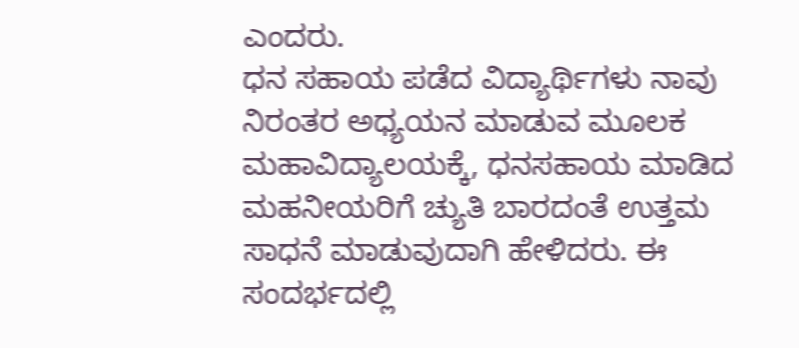ಎಂದರು.
ಧನ ಸಹಾಯ ಪಡೆದ ವಿದ್ಯಾರ್ಥಿಗಳು ನಾವು ನಿರಂತರ ಅಧ್ಯಯನ ಮಾಡುವ ಮೂಲಕ ಮಹಾವಿದ್ಯಾಲಯಕ್ಕೆ, ಧನಸಹಾಯ ಮಾಡಿದ ಮಹನೀಯರಿಗೆ ಚ್ಯುತಿ ಬಾರದಂತೆ ಉತ್ತಮ ಸಾಧನೆ ಮಾಡುವುದಾಗಿ ಹೇಳಿದರು. ಈ ಸಂದರ್ಭದಲ್ಲಿ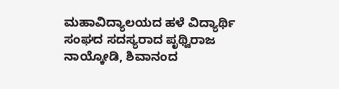ಮಹಾವಿದ್ಯಾಲಯದ ಹಳೆ ವಿದ್ಯಾರ್ಥಿ ಸಂಘದ ಸದಸ್ಯರಾದ ಪೃಥ್ವಿರಾಜ ನಾಯ್ಕೋಡಿ, ಶಿವಾನಂದ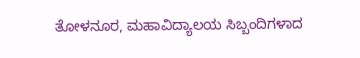ತೋಳನೂರ, ಮಹಾವಿದ್ಯಾಲಯ ಸಿಬ್ಬಂದಿಗಳಾದ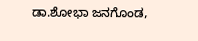ಡಾ.ಶೋಭಾ ಜನಗೊಂಡ,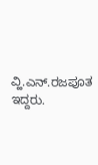ವ್ಹಿ.ಎನ್.ರಜಪೂತ ಇದ್ದರು.